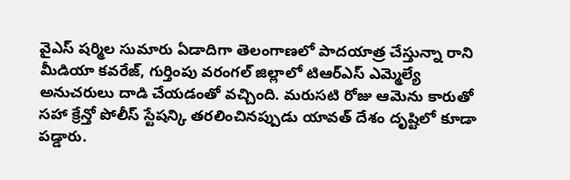వైఎస్ షర్మిల సుమారు ఏడాదిగా తెలంగాణలో పాదయాత్ర చేస్తున్నా రాని మీడియా కవరేజ్, గుర్తింపు వరంగల్ జిల్లాలో టిఆర్ఎస్ ఎమ్మెల్యే అనుచరులు దాడి చేయడంతో వచ్చింది. మరుసటి రోజు ఆమెను కారుతో సహా క్రేన్తో పోలీస్ స్టేషన్కి తరలించినప్పుడు యావత్ దేశం దృష్టిలో కూడా పడ్డారు.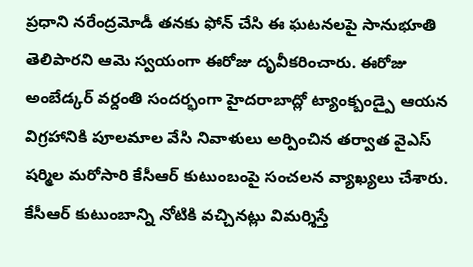ప్రధాని నరేంద్రమోడీ తనకు ఫోన్ చేసి ఈ ఘటనలపై సానుభూతి తెలిపారని ఆమె స్వయంగా ఈరోజు దృవీకరించారు. ఈరోజు అంబేడ్కర్ వర్దంతి సందర్భంగా హైదరాబాద్లో ట్యాంక్బండ్పై ఆయన విగ్రహానికి పూలమాల వేసి నివాళులు అర్పించిన తర్వాత వైఎస్ షర్మిల మరోసారి కేసీఆర్ కుటుంబంపై సంచలన వ్యాఖ్యలు చేశారు. కేసీఆర్ కుటుంబాన్ని నోటికి వచ్చినట్లు విమర్శిస్తే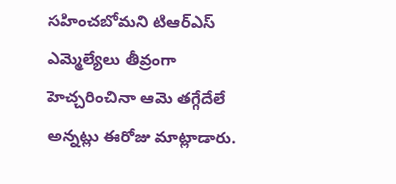సహించబోమని టిఆర్ఎస్ ఎమ్మెల్యేలు తీవ్రంగా హెచ్చరించినా ఆమె తగ్గేదేలే అన్నట్లు ఈరోజు మాట్లాడారు.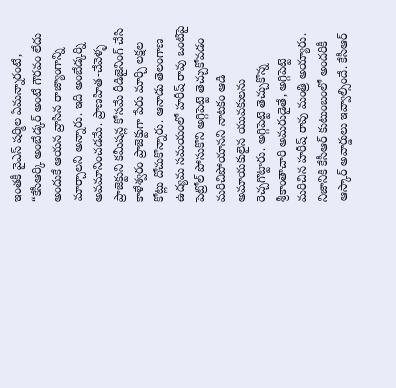ఇంతకీ వైఎస్ షర్మిల ఏమన్నారంటే, “కేసీఆర్కి అంబేడ్కర్ అంటే గౌరవం లేదు అందుకే ఆయన వ్రాసిన రాజ్యాంగాన్ని మార్చాలని అన్నారు. ఇది అంబేడ్కర్ని అవమానించడమే. ప్రాణహిత-చేవెళ్ళ ప్రాజెక్టుని కమీషన్ల కోసమే రీడిజైనింగ్ చేసి కాళేశ్వరం ప్రాజెక్టుగా పేరు మార్చి లక్షల కోట్లు దోచుకొన్నారు. ఆనాడు తెలంగాణ ఉద్యమ సమయంలో హరీష్ రావు ఒంటిపై పెట్రోల్ పోసుకొని అగ్గిపెట్టె తెచ్చుకోవడం మరిచిపోయానని నాటకం ఆడి అమాయకులైన యువకులను రెచ్చగొట్టారు. అగ్గిపెట్టె తెచ్చుకొన్న శ్రీకాంతాచారి అమరుడైతే, అగ్గిపెట్టె మరిచిన హరీష్ రావు మంత్రి అయ్యారు.
నిజానికి కేసీఆర్ కుటుంబంలో అందరికీ ఆస్కార్ అవార్డులు ఇవ్వాల్సిందే. కేసీఆర్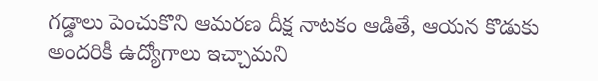గడ్డాలు పెంచుకొని ఆమరణ దీక్ష నాటకం ఆడితే, ఆయన కొడుకు అందరికీ ఉద్యోగాలు ఇచ్చామని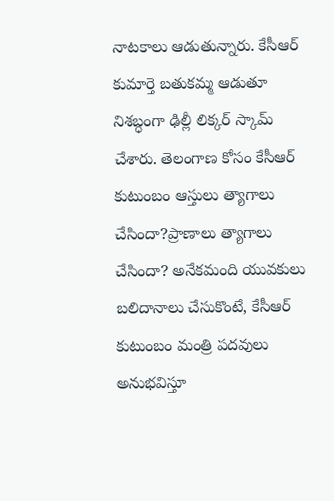నాటకాలు ఆడుతున్నారు. కేసీఆర్ కుమార్తె బతుకమ్మ ఆడుతూ నిశబ్ధంగా ఢిల్లీ లిక్కర్ స్కామ్ చేశారు. తెలంగాణ కోసం కేసీఆర్ కుటుంబం ఆస్తులు త్యాగాలు చేసిందా?ప్రాణాలు త్యాగాలు చేసిందా? అనేకమంది యువకులు బలిదానాలు చేసుకొంటే, కేసీఆర్ కుటుంబం మంత్రి పదవులు అనుభవిస్తూ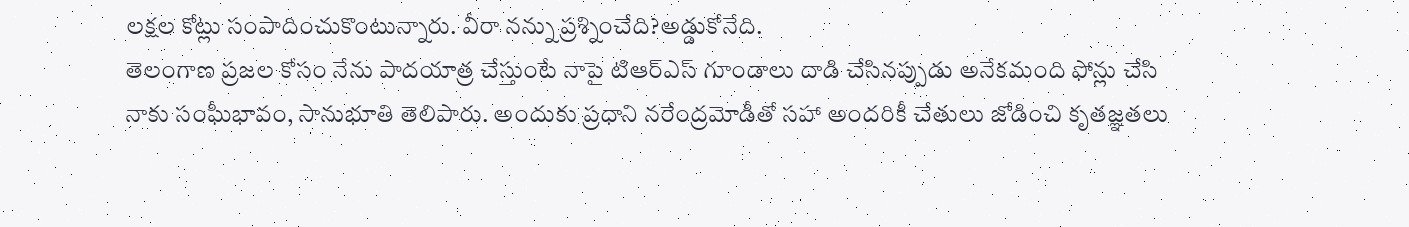లక్షల కోట్లు సంపాదించుకొంటున్నారు. వీరా నన్ను ప్రశ్నించేది?అడ్డుకోనేది.
తెలంగాణ ప్రజల కోసం నేను పాదయాత్ర చేస్తుంటే నాపై టిఆర్ఎస్ గూండాలు దాడి చేసినప్పుడు అనేకమంది ఫోన్లు చేసి నాకు సంఘీభావం, సానుభూతి తెలిపారు. అందుకు ప్రధాని నరేంద్రమోడీతో సహా అందరికీ చేతులు జోడించి కృతజ్ఞతలు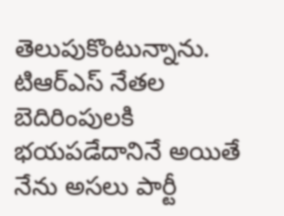తెలుపుకొంటున్నాను. టిఆర్ఎస్ నేతల బెదిరింపులకి భయపడేదానినే అయితే నేను అసలు పార్టీ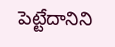పెట్టేదానిని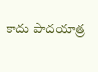కాదు పాదయాత్ర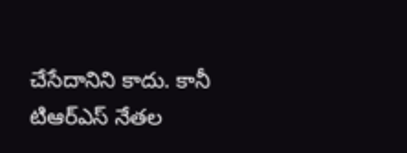చేసేదానిని కాదు. కానీ టిఆర్ఎస్ నేతల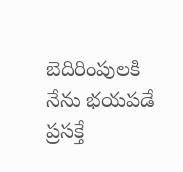బెదిరింపులకి నేను భయపడే ప్రసక్తే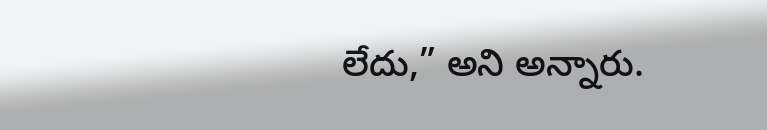లేదు,” అని అన్నారు.